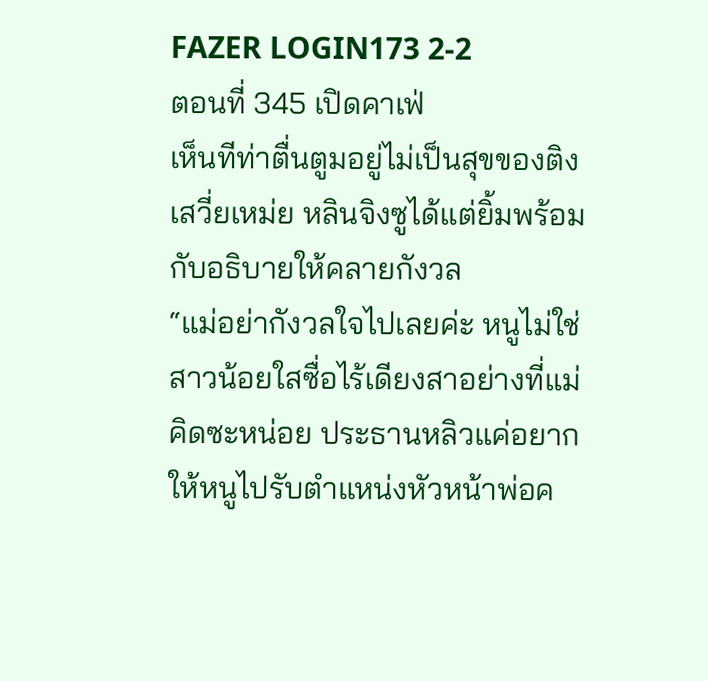FAZER LOGIN173 2-2
ตอนที่ 345 เปิดคาเฟ่
เห็นทีท่าตื่นตูมอยู่ไม่เป็นสุขของติงเสวี่ยเหม่ย หลินจิงซูได้แต่ยิ้มพร้อมกับอธิบายให้คลายกังวล
“แม่อย่ากังวลใจไปเลยค่ะ หนูไม่ใช่สาวน้อยใสซื่อไร้เดียงสาอย่างที่แม่คิดซะหน่อย ประธานหลิวแค่อยากให้หนูไปรับตำแหน่งหัวหน้าพ่อค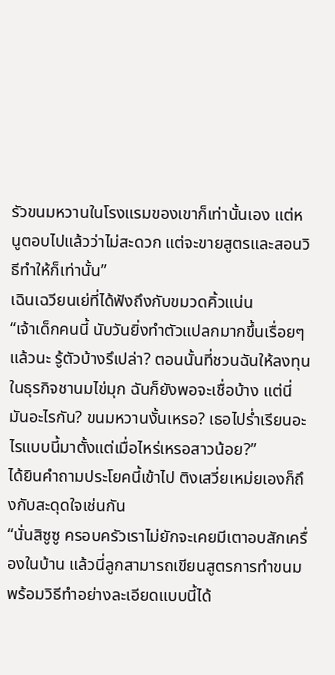รัวขนมหวานในโรงแรมของเขาก็เท่านั้นเอง แต่หนูตอบไปแล้วว่าไม่สะดวก แต่จะขายสูตรและสอนวิธีทำให้ก็เท่านั้น”
เฉินเฉวียนเย่ที่ได้ฟังถึงกับขมวดคิ้วแน่น
“เจ้าเด็กคนนี้ นับวันยิ่งทำตัวแปลกมากขึ้นเรื่อยๆแล้วนะ รู้ตัวบ้างรึเปล่า? ตอนนั้นที่ชวนฉันให้ลงทุนในธุรกิจชานมไข่มุก ฉันก็ยังพอจะเชื่อบ้าง แต่นี่มันอะไรกัน? ขนมหวานงั้นเหรอ? เธอไปร่ำเรียนอะไรแบบนี้มาตั้งแต่เมื่อไหร่เหรอสาวน้อย?”
ได้ยินคำถามประโยคนี้เข้าไป ติงเสวี่ยเหม่ยเองก็ถึงกับสะดุดใจเช่นกัน
“นั่นสิซูซู ครอบครัวเราไม่ยักจะเคยมีเตาอบสักเครื่องในบ้าน แล้วนี่ลูกสามารถเขียนสูตรการทำขนมพร้อมวิธีทำอย่างละเอียดแบบนี้ได้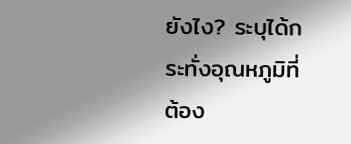ยังไง? ระบุได้กระทั่งอุณหภูมิที่ต้อง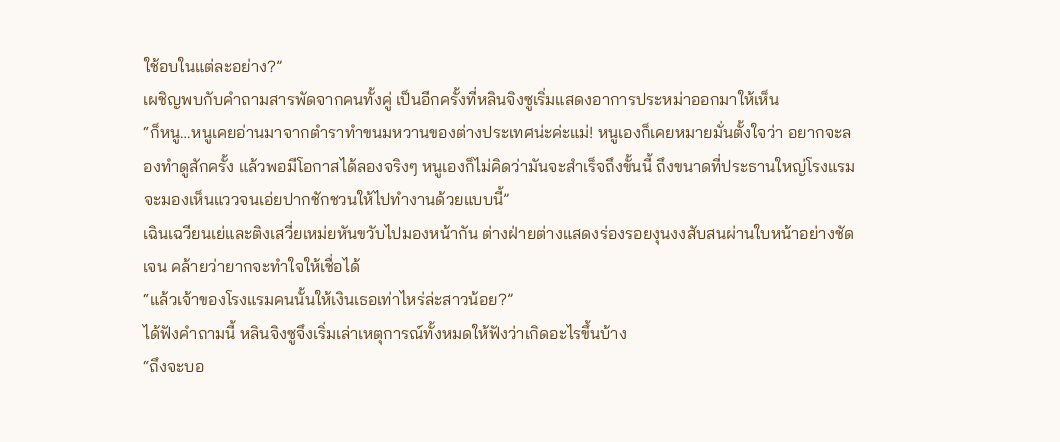ใช้อบในแต่ละอย่าง?”
เผชิญพบกับคำถามสารพัดจากคนทั้งคู่ เป็นอีกครั้งที่หลินจิงซูเริ่มแสดงอาการประหม่าออกมาให้เห็น
“ก็หนู…หนูเคยอ่านมาจากตำราทำขนมหวานของต่างประเทศน่ะค่ะแม่! หนูเองก็เคยหมายมั่นตั้งใจว่า อยากจะลองทำดูสักครั้ง แล้วพอมีโอกาสได้ลองจริงๆ หนูเองก็ไม่คิดว่ามันจะสำเร็จถึงขั้นนี้ ถึงขนาดที่ประธานใหญ่โรงแรมจะมองเห็นแววจนเอ่ยปากชักชวนให้ไปทำงานด้วยแบบนี้”
เฉินเฉวียนเย่และติงเสวี่ยเหม่ยหันขวับไปมองหน้ากัน ต่างฝ่ายต่างแสดงร่องรอยงุนงงสับสนผ่านใบหน้าอย่างชัดเจน คล้ายว่ายากจะทำใจให้เชื่อได้
“แล้วเจ้าของโรงแรมคนนั้นให้เงินเธอเท่าไหร่ล่ะสาวน้อย?”
ได้ฟังคำถามนี้ หลินจิงซูจึงเริ่มเล่าเหตุการณ์ทั้งหมดให้ฟังว่าเกิดอะไรขึ้นบ้าง
“ถึงจะบอ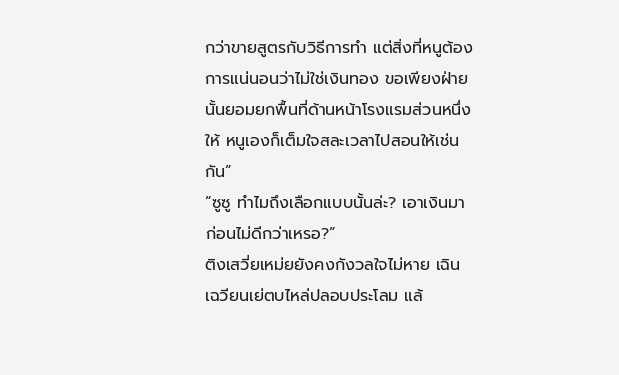กว่าขายสูตรกับวิธีการทำ แต่สิ่งที่หนูต้องการแน่นอนว่าไม่ใช่เงินทอง ขอเพียงฝ่ายนั้นยอมยกพื้นที่ด้านหน้าโรงแรมส่วนหนึ่งให้ หนูเองก็เต็มใจสละเวลาไปสอนให้เช่นกัน”
“ซูซู ทำไมถึงเลือกแบบนั้นล่ะ? เอาเงินมาก่อนไม่ดีกว่าเหรอ?”
ติงเสวี่ยเหม่ยยังคงกังวลใจไม่หาย เฉินเฉวียนเย่ตบไหล่ปลอบประโลม แล้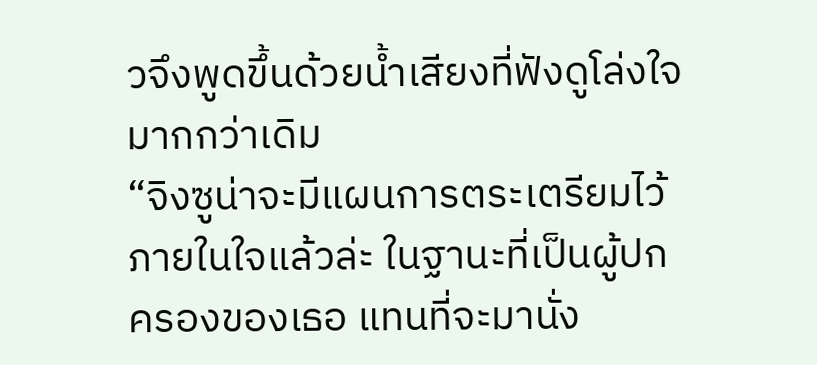วจึงพูดขึ้นด้วยน้ำเสียงที่ฟังดูโล่งใจมากกว่าเดิม
“จิงซูน่าจะมีแผนการตระเตรียมไว้ภายในใจแล้วล่ะ ในฐานะที่เป็นผู้ปกครองของเธอ แทนที่จะมานั่ง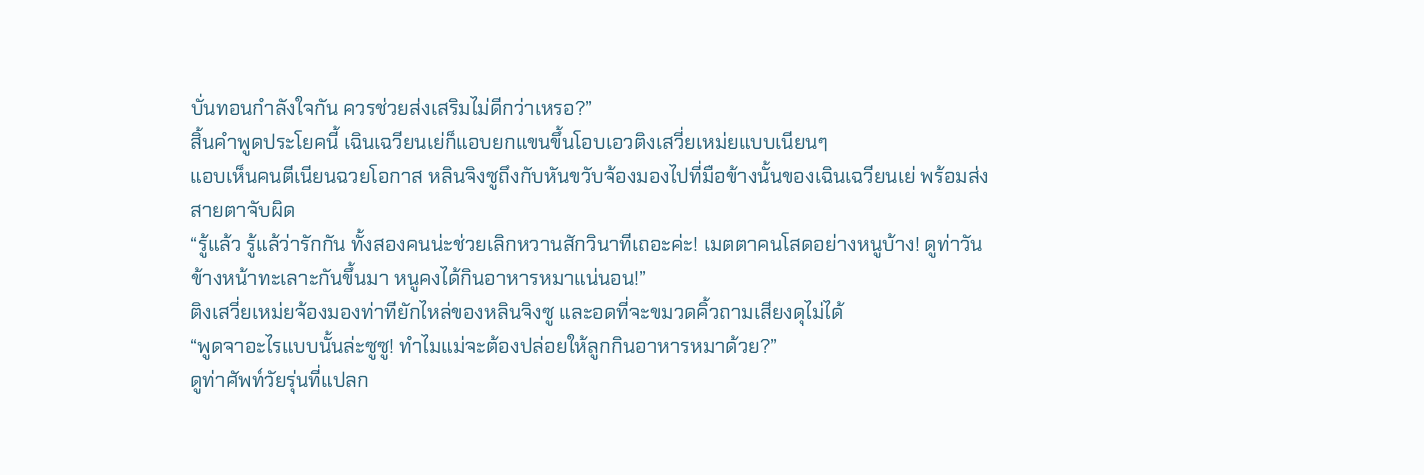บั่นทอนกำลังใจกัน ควรช่วยส่งเสริมไม่ดีกว่าเหรอ?”
สิ้นคำพูดประโยคนี้ เฉินเฉวียนเย่ก็แอบยกแขนขึ้นโอบเอวติงเสวี่ยเหม่ยแบบเนียนๆ
แอบเห็นคนตีเนียนฉวยโอกาส หลินจิงซูถึงกับหันขวับจ้องมองไปที่มือข้างนั้นของเฉินเฉวียนเย่ พร้อมส่งสายตาจับผิด
“รู้แล้ว รู้แล้ว่ารักกัน ทั้งสองคนน่ะช่วยเลิกหวานสักวินาทีเถอะค่ะ! เมตตาคนโสดอย่างหนูบ้าง! ดูท่าวันข้างหน้าทะเลาะกันขึ้นมา หนูคงได้กินอาหารหมาแน่นอน!”
ติงเสวี่ยเหม่ยจ้องมองท่าทียักไหล่ของหลินจิงซู และอดที่จะขมวดคิ้วถามเสียงดุไม่ได้
“พูดจาอะไรแบบนั้นล่ะซูซู! ทำไมแม่จะต้องปล่อยให้ลูกกินอาหารหมาด้วย?”
ดูท่าศัพท์วัยรุ่นที่แปลก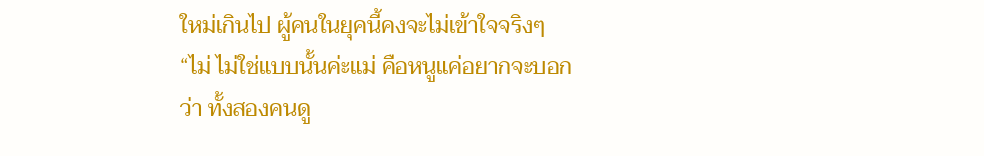ใหม่เกินไป ผู้คนในยุคนี้คงจะไม่เข้าใจจริงๆ
“ไม่ ไม่ใช่แบบนั้นค่ะแม่ คือหนูแค่อยากจะบอกว่า ทั้งสองคนดู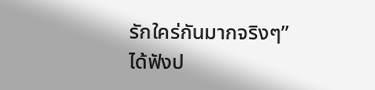รักใคร่กันมากจริงๆ”
ได้ฟังป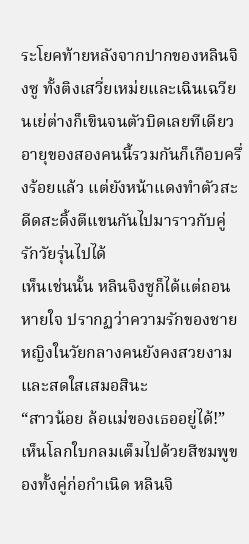ระโยคท้ายหลังจากปากของหลินจิงซู ทั้งติงเสวี่ยเหม่ยและเฉินเฉวียนเย่ต่างก็เขินจนตัวบิดเลยทีเดียว
อายุของสองคนนี้รวมกันก็เกือบครึ่งร้อยแล้ว แต่ยังหน้าแดงทำตัวสะดีดสะดิ้งตีแขนกันไปมาราวกับคู่รักวัยรุ่นไปได้
เห็นเช่นนั้น หลินจิงซูก็ได้แต่ถอนหายใจ ปรากฏว่าความรักของชายหญิงในวัยกลางคนยังคงสวยงามและสดใสเสมอสินะ
“สาวน้อย ล้อแม่ของเธออยู่ได้!”
เห็นโลกใบกลมเต็มไปด้วยสีชมพูของทั้งคู่ก่อกำเนิด หลินจิ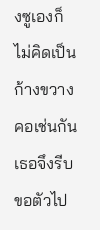งซูเองก็ไม่คิดเป็นก้างขวางคอเช่นกัน เธอจึงรีบขอตัวไป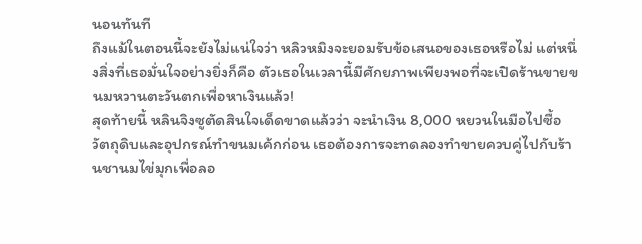นอนทันที
ถึงแม้ในตอนนี้จะยังไม่แน่ใจว่า หลิวหมิงจะยอมรับข้อเสนอของเธอหรือไม่ แต่หนึ่งสิ่งที่เธอมั่นใจอย่างยิ่งก็คือ ตัวเธอในเวลานี้มีศักยภาพเพียงพอที่จะเปิดร้านขายขนมหวานตะวันตกเพื่อหาเงินแล้ว!
สุดท้ายนี้ หลินจิงซูตัดสินใจเด็ดขาดแล้วว่า จะนำเงิน 8,000 หยวนในมือไปซื้อวัตถุดิบและอุปกรณ์ทำขนมเค้กก่อน เธอต้องการจะทดลองทำขายควบคู่ไปกับร้านชานมไข่มุกเพื่อลอ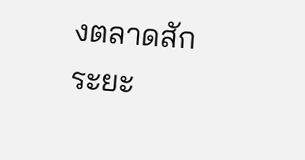งตลาดสักระยะ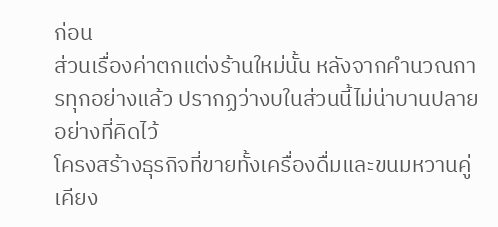ก่อน
ส่วนเรื่องค่าตกแต่งร้านใหม่นั้น หลังจากคำนวณการทุกอย่างแล้ว ปรากฏว่างบในส่วนนี้ไม่น่าบานปลายอย่างที่คิดไว้
โครงสร้างธุรกิจที่ขายทั้งเครื่องดื่มและขนมหวานคู่เคียง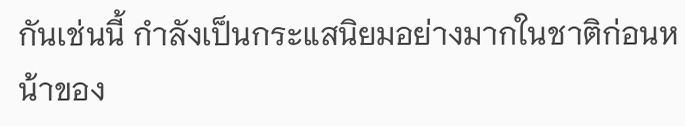กันเช่นนี้ กำลังเป็นกระแสนิยมอย่างมากในชาติก่อนหน้าของ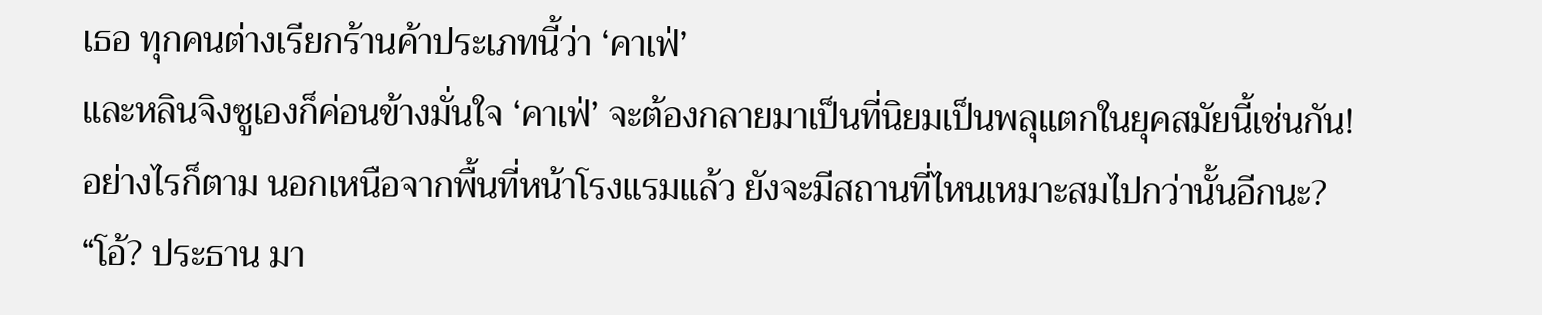เธอ ทุกคนต่างเรียกร้านค้าประเภทนี้ว่า ‘คาเฟ่’
และหลินจิงซูเองก็ค่อนข้างมั่นใจ ‘คาเฟ่’ จะต้องกลายมาเป็นที่นิยมเป็นพลุแตกในยุคสมัยนี้เช่นกัน!
อย่างไรก็ตาม นอกเหนือจากพื้นที่หน้าโรงแรมแล้ว ยังจะมีสถานที่ไหนเหมาะสมไปกว่านั้นอีกนะ?
“โอ้? ประธาน มา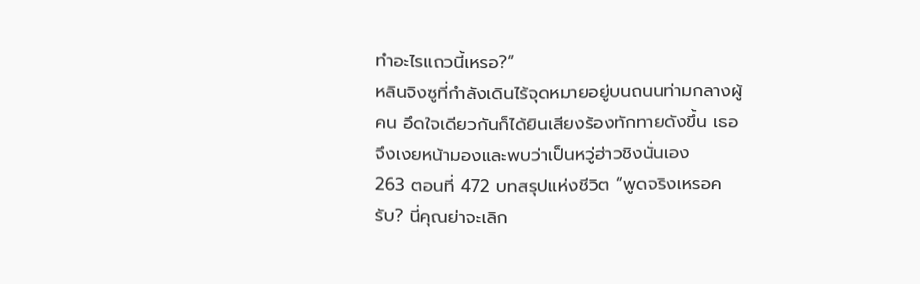ทำอะไรแถวนี้เหรอ?”
หลินจิงซูที่กำลังเดินไร้จุดหมายอยู่บนถนนท่ามกลางผู้คน อึดใจเดียวกันก็ได้ยินเสียงร้องทักทายดังขึ้น เธอจึงเงยหน้ามองและพบว่าเป็นหวู่ฮ่าวชิงนั่นเอง
263 ตอนที่ 472 บทสรุปแห่งชีวิต “พูดจริงเหรอครับ? นี่คุณย่าจะเลิก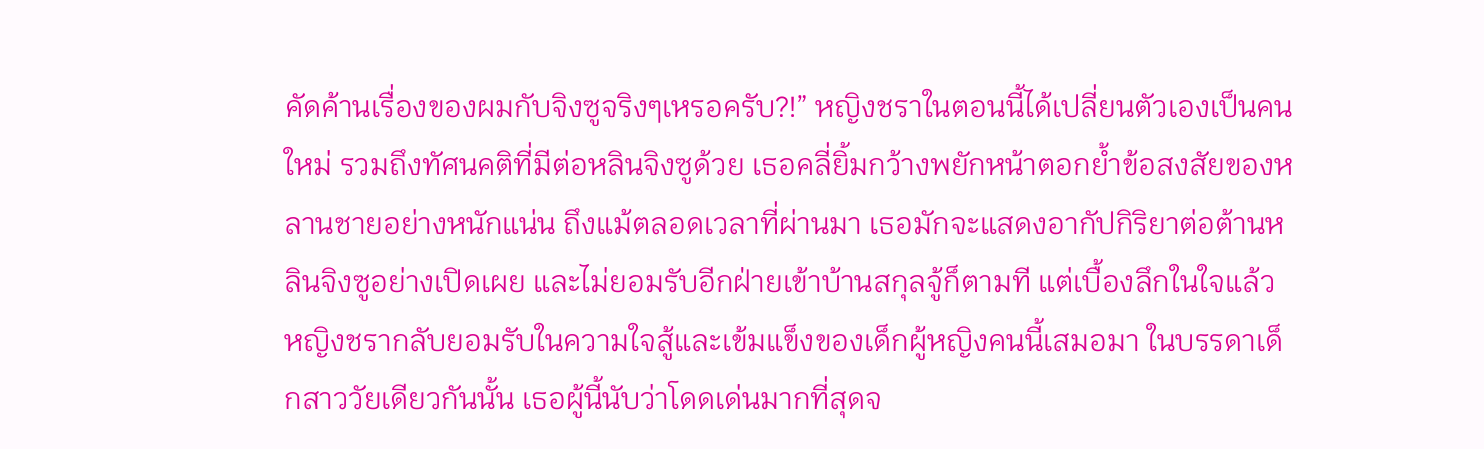คัดค้านเรื่องของผมกับจิงซูจริงๆเหรอครับ?!” หญิงชราในตอนนี้ได้เปลี่ยนตัวเองเป็นคนใหม่ รวมถึงทัศนคติที่มีต่อหลินจิงซูด้วย เธอคลี่ยิ้มกว้างพยักหน้าตอกย้ำข้อสงสัยของหลานชายอย่างหนักแน่น ถึงแม้ตลอดเวลาที่ผ่านมา เธอมักจะแสดงอากัปกิริยาต่อต้านหลินจิงซูอย่างเปิดเผย และไม่ยอมรับอีกฝ่ายเข้าบ้านสกุลจู้ก็ตามที แต่เบื้องลึกในใจแล้ว หญิงชรากลับยอมรับในความใจสู้และเข้มแข็งของเด็กผู้หญิงคนนี้เสมอมา ในบรรดาเด็กสาววัยเดียวกันนั้น เธอผู้นี้นับว่าโดดเด่นมากที่สุดจ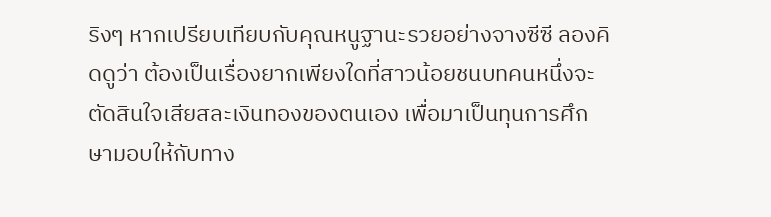ริงๆ หากเปรียบเทียบกับคุณหนูฐานะรวยอย่างจางซีซี ลองคิดดูว่า ต้องเป็นเรื่องยากเพียงใดที่สาวน้อยชนบทคนหนึ่งจะตัดสินใจเสียสละเงินทองของตนเอง เพื่อมาเป็นทุนการศึกษามอบให้กับทาง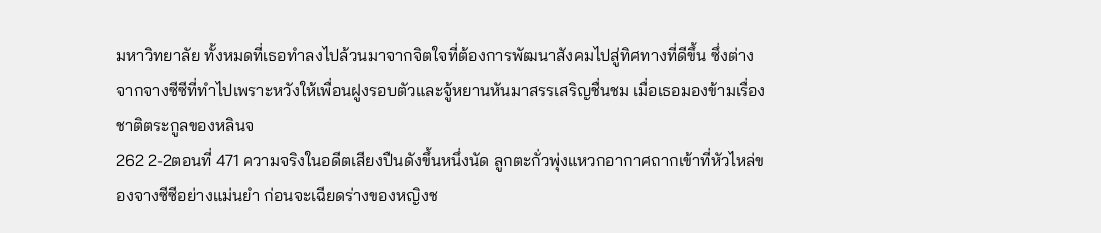มหาวิทยาลัย ทั้งหมดที่เธอทำลงไปล้วนมาจากจิตใจที่ต้องการพัฒนาสังคมไปสู่ทิศทางที่ดีขึ้น ซึ่งต่างจากจางซีซีที่ทำไปเพราะหวังให้เพื่อนฝูงรอบตัวและจู้หยานหันมาสรรเสริญชื่นชม เมื่อเธอมองข้ามเรื่องชาติตระกูลของหลินจ
262 2-2ตอนที่ 471 ความจริงในอดีตเสียงปืนดังขึ้นหนึ่งนัด ลูกตะกั่วพุ่งแหวกอากาศถากเข้าที่หัวไหล่ของจางซีซีอย่างแม่นยำ ก่อนจะเฉียดร่างของหญิงช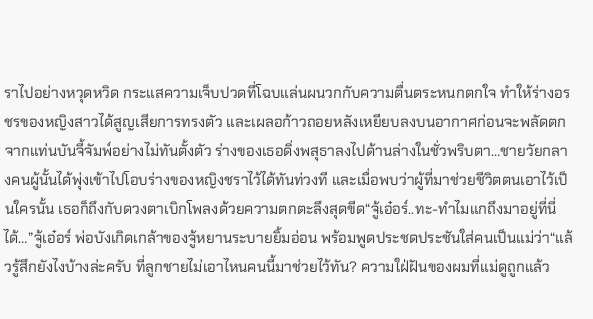ราไปอย่างหวุดหวิด กระแสความเจ็บปวดที่โฉบแล่นผนวกกับความตื่นตระหนกตกใจ ทำให้ร่างอรชรของหญิงสาวได้สูญเสียการทรงตัว และเผลอก้าวถอยหลังเหยียบลงบนอากาศก่อนจะพลัดตกจากแท่นบันจี้จัมพ์อย่างไม่ทันตั้งตัว ร่างของเธอดิ่งพสุธาลงไปด้านล่างในชั่วพริบตา…ชายวัยกลางคนผู้นั้นได้พุ่งเข้าไปโอบร่างของหญิงชราไว้ได้ทันท่วงที และเมื่อพบว่าผู้ที่มาช่วยชีวิตตนเอาไว้เป็นใครนั้น เธอก็ถึงกับดวงตาเบิกโพลงด้วยความตกตะลึงสุดขีด“จู้เอ๋อร์..ทะ-ทำไมแกถึงมาอยู่ที่นี่ได้…”จู้เอ๋อร์ พ่อบังเกิดเกล้าของจู้หยานระบายยิ้มอ่อน พร้อมพูดประชดประชันใส่คนเป็นแม่ว่า“แล้วรู้สึกยังไงบ้างล่ะครับ ที่ลูกชายไม่เอาไหนคนนี้มาช่วยไว้ทัน? ความใฝ่ฝันของผมที่แม่ดูถูกแล้ว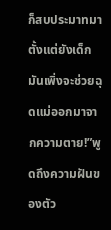ก็สบประมาทมาตั้งแต่ยังเด็ก มันเพิ่งจะช่วยฉุดแม่ออกมาจากความตาย!”พูดถึงความฝันของตัว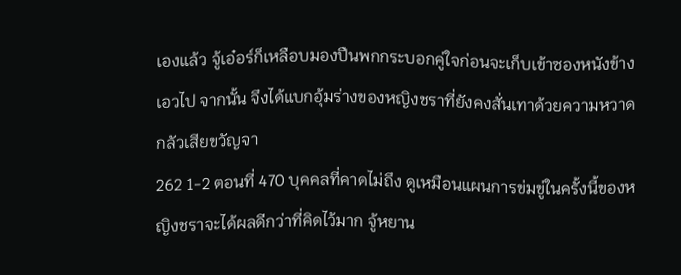เองแล้ว จู้เอ๋อร์ก็เหลือบมองปืนพกกระบอกคู่ใจก่อนจะเก็บเข้าซองหนังข้างเอวไป จากนั้น จึงได้แบกอุ้มร่างของหญิงชราที่ยังคงสั่นเทาด้วยความหวาดกลัวเสียขวัญจา
262 1-2 ตอนที่ 470 บุคคลที่คาดไม่ถึง ดูเหมือนแผนการข่มขู่ในครั้งนี้ของหญิงชราจะได้ผลดีกว่าที่คิดไว้มาก จู้หยาน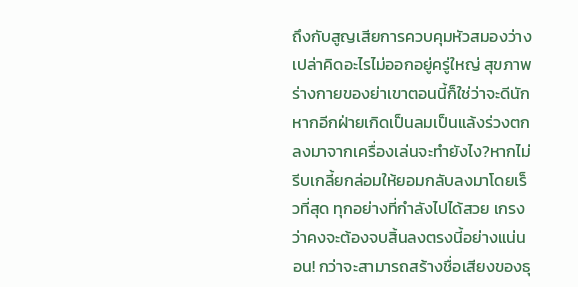ถึงกับสูญเสียการควบคุมหัวสมองว่างเปล่าคิดอะไรไม่ออกอยู่ครู่ใหญ่ สุขภาพร่างกายของย่าเขาตอนนี้ก็ใช่ว่าจะดีนัก หากอีกฝ่ายเกิดเป็นลมเป็นแล้งร่วงตกลงมาจากเครื่องเล่นจะทำยังไง?หากไม่รีบเกลี้ยกล่อมให้ยอมกลับลงมาโดยเร็วที่สุด ทุกอย่างที่กำลังไปได้สวย เกรงว่าคงจะต้องจบสิ้นลงตรงนี้อย่างแน่นอน! กว่าจะสามารถสร้างชื่อเสียงของธุ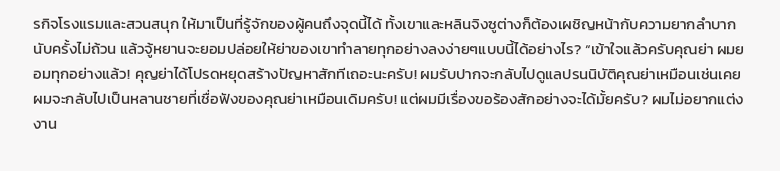รกิจโรงแรมและสวนสนุก ให้มาเป็นที่รู้จักของผู้คนถึงจุดนี้ได้ ทั้งเขาและหลินจิงซูต่างก็ต้องเผชิญหน้ากับความยากลำบากนับครั้งไม่ถ้วน แล้วจู้หยานจะยอมปล่อยให้ย่าของเขาทำลายทุกอย่างลงง่ายๆแบบนี้ได้อย่างไร? “เข้าใจแล้วครับคุณย่า ผมยอมทุกอย่างแล้ว! คุญย่าได้โปรดหยุดสร้างปัญหาสักทีเถอะนะครับ! ผมรับปากจะกลับไปดูแลปรนนิบัติคุณย่าเหมือนเช่นเคย ผมจะกลับไปเป็นหลานชายที่เชื่อฟังของคุณย่าเหมือนเดิมครับ! แต่ผมมีเรื่องขอร้องสักอย่างจะได้มั้ยครับ? ผมไม่อยากแต่งงาน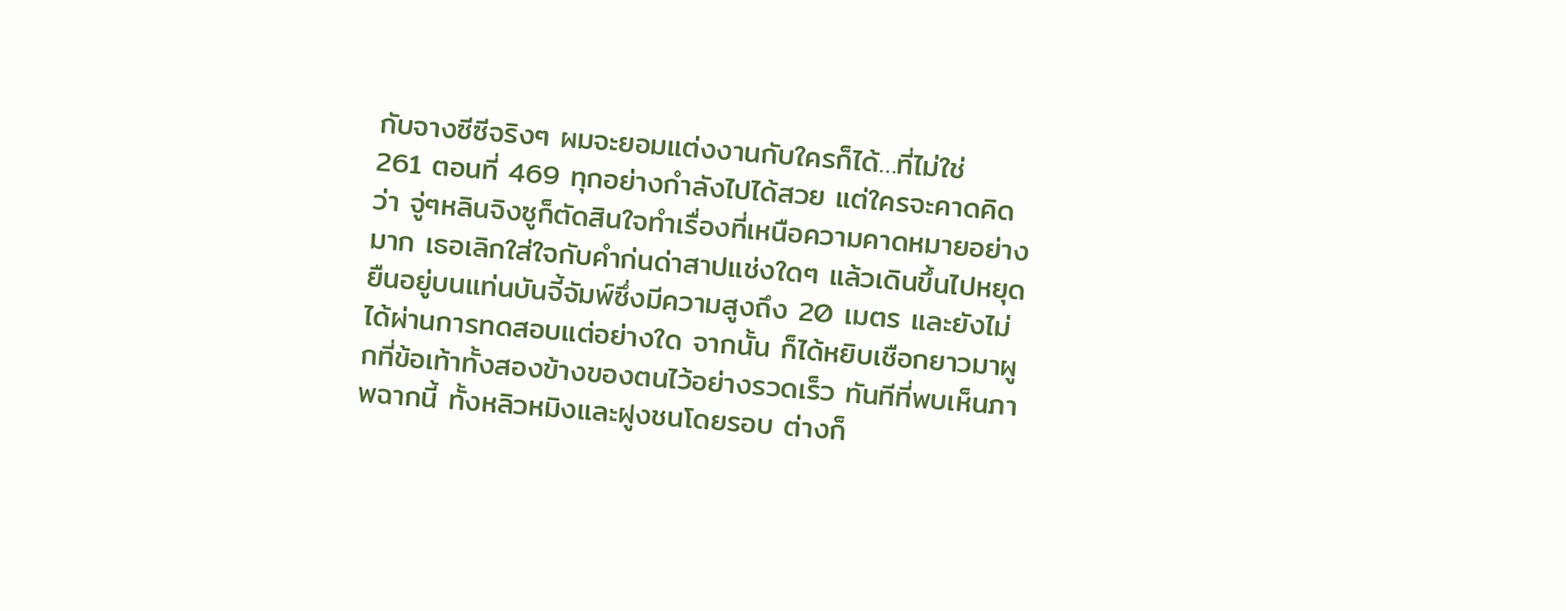กับจางซีซีจริงๆ ผมจะยอมแต่งงานกับใครก็ได้…ที่ไม่ใช่
261 ตอนที่ 469 ทุกอย่างกำลังไปได้สวย แต่ใครจะคาดคิดว่า จู่ๆหลินจิงซูก็ตัดสินใจทำเรื่องที่เหนือความคาดหมายอย่างมาก เธอเลิกใส่ใจกับคำก่นด่าสาปแช่งใดๆ แล้วเดินขึ้นไปหยุดยืนอยู่บนแท่นบันจี้จัมพ์ซึ่งมีความสูงถึง 20 เมตร และยังไม่ได้ผ่านการทดสอบแต่อย่างใด จากนั้น ก็ได้หยิบเชือกยาวมาผูกที่ข้อเท้าทั้งสองข้างของตนไว้อย่างรวดเร็ว ทันทีที่พบเห็นภาพฉากนี้ ทั้งหลิวหมิงและฝูงชนโดยรอบ ต่างก็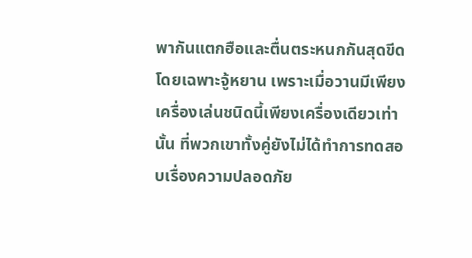พากันแตกฮือและตื่นตระหนกกันสุดขีด โดยเฉพาะจู้หยาน เพราะเมื่อวานมีเพียงเครื่องเล่นชนิดนี้เพียงเครื่องเดียวเท่านั้น ที่พวกเขาทั้งคู่ยังไม่ได้ทำการทดสอบเรื่องความปลอดภัย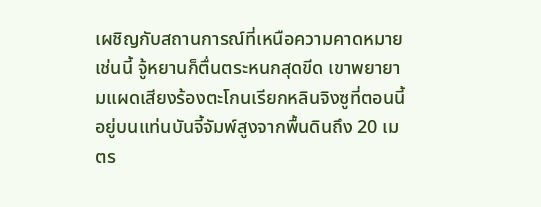เผชิญกับสถานการณ์ที่เหนือความคาดหมายเช่นนี้ จู้หยานก็ตื่นตระหนกสุดขีด เขาพยายามแผดเสียงร้องตะโกนเรียกหลินจิงซูที่ตอนนี้อยู่บนแท่นบันจี้จัมพ์สูงจากพื้นดินถึง 20 เมตร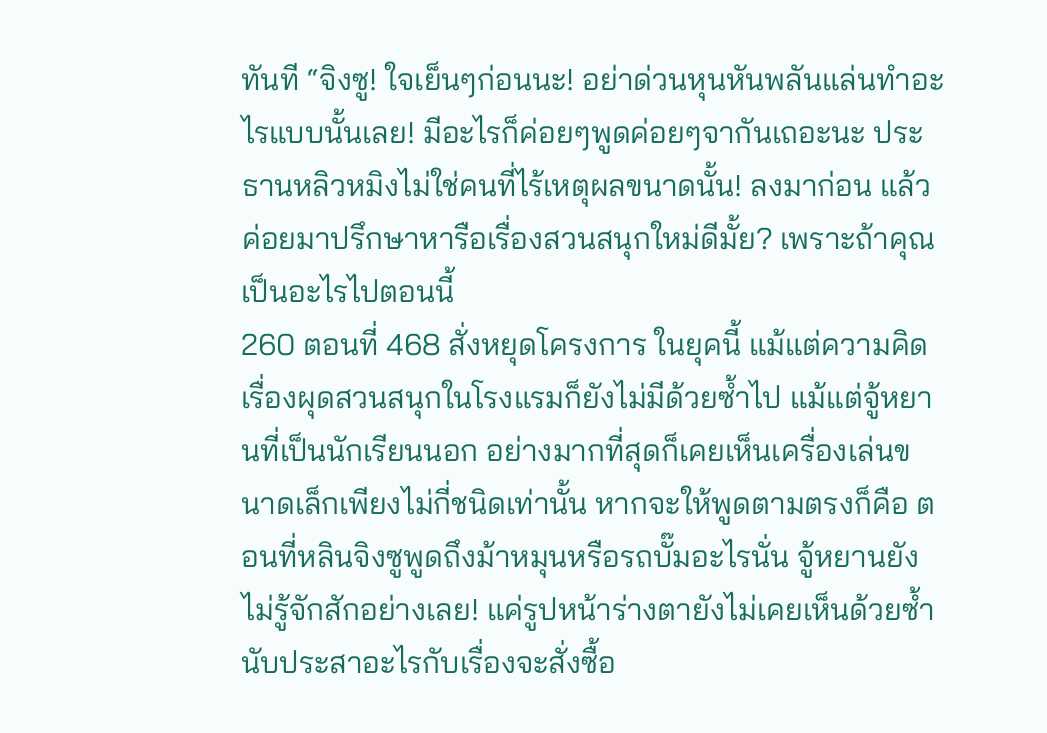ทันที “จิงซู! ใจเย็นๆก่อนนะ! อย่าด่วนหุนหันพลันแล่นทำอะไรแบบนั้นเลย! มีอะไรก็ค่อยๆพูดค่อยๆจากันเถอะนะ ประธานหลิวหมิงไม่ใช่คนที่ไร้เหตุผลขนาดนั้น! ลงมาก่อน แล้วค่อยมาปรึกษาหารือเรื่องสวนสนุกใหม่ดีมั้ย? เพราะถ้าคุณเป็นอะไรไปตอนนี้
260 ตอนที่ 468 สั่งหยุดโครงการ ในยุคนี้ แม้แต่ความคิดเรื่องผุดสวนสนุกในโรงแรมก็ยังไม่มีด้วยซ้ำไป แม้แต่จู้หยานที่เป็นนักเรียนนอก อย่างมากที่สุดก็เคยเห็นเครื่องเล่นขนาดเล็กเพียงไม่กี่ชนิดเท่านั้น หากจะให้พูดตามตรงก็คือ ตอนที่หลินจิงซูพูดถึงม้าหมุนหรือรถบั๊มอะไรนั่น จู้หยานยังไม่รู้จักสักอย่างเลย! แค่รูปหน้าร่างตายังไม่เคยเห็นด้วยซ้ำ นับประสาอะไรกับเรื่องจะสั่งซื้อ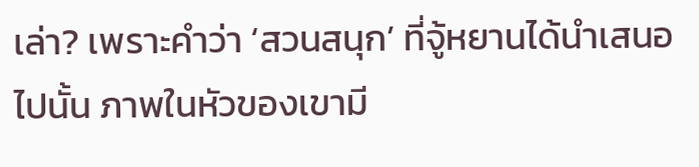เล่า? เพราะคำว่า ‘สวนสนุก’ ที่จู้หยานได้นำเสนอไปนั้น ภาพในหัวของเขามี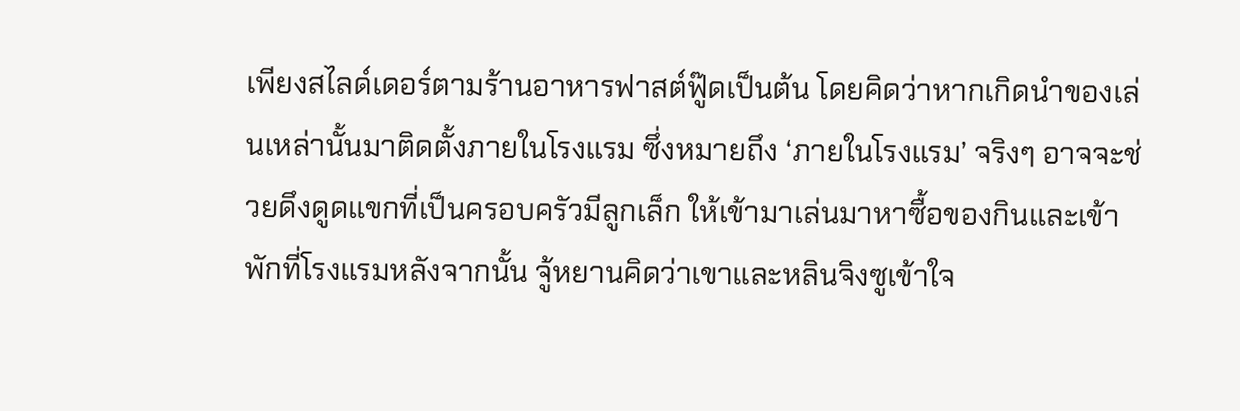เพียงสไลด์เดอร์ตามร้านอาหารฟาสต์ฟู๊ดเป็นต้น โดยคิดว่าหากเกิดนำของเล่นเหล่านั้นมาติดตั้งภายในโรงแรม ซึ่งหมายถึง ‘ภายในโรงแรม’ จริงๆ อาจจะช่วยดึงดูดแขกที่เป็นครอบครัวมีลูกเล็ก ให้เข้ามาเล่นมาหาซื้อของกินและเข้าพักที่โรงแรมหลังจากนั้น จู้หยานคิดว่าเขาและหลินจิงซูเข้าใจ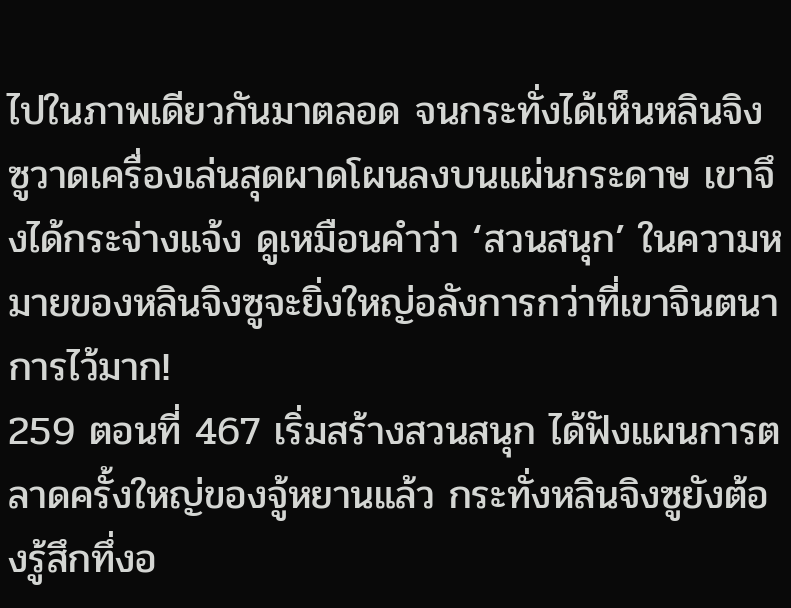ไปในภาพเดียวกันมาตลอด จนกระทั่งได้เห็นหลินจิงซูวาดเครื่องเล่นสุดผาดโผนลงบนแผ่นกระดาษ เขาจึงได้กระจ่างแจ้ง ดูเหมือนคำว่า ‘สวนสนุก’ ในความหมายของหลินจิงซูจะยิ่งใหญ่อลังการกว่าที่เขาจินตนาการไว้มาก!
259 ตอนที่ 467 เริ่มสร้างสวนสนุก ได้ฟังแผนการตลาดครั้งใหญ่ของจู้หยานแล้ว กระทั่งหลินจิงซูยังต้องรู้สึกทึ่งอ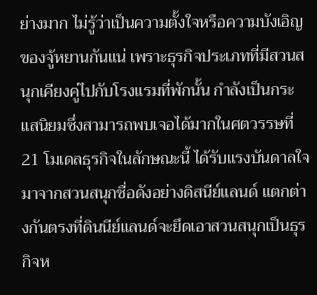ย่างมาก ไม่รู้ว่าเป็นความตั้งใจหรือความบังเอิญของจู้หยานกันแน่ เพราะธุรกิจประเภทที่มีสวนสนุกเคียงคู่ไปกับโรงแรมที่พักนั้น กำลังเป็นกระแสนิยมซึ่งสามารถพบเจอได้มากในศตวรรษที่ 21 โมเดลธุรกิจในลักษณะนี้ ได้รับแรงบันดาลใจมาจากสวนสนุกชื่อดังอย่างดิสนีย์แลนด์ แตกต่างกันตรงที่ดินนีย์แลนด์จะยึดเอาสวนสนุกเป็นธุรกิจห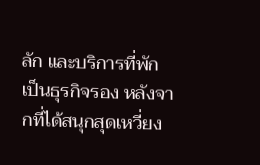ลัก และบริการที่พักเป็นธุรกิจรอง หลังจากที่ได้สนุกสุดเหวี่ยง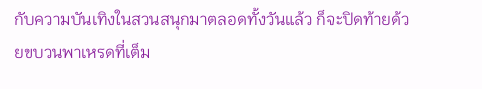กับความบันเทิงในสวนสนุกมาตลอดทั้งวันแล้ว ก็จะปิดท้ายด้วยขบวนพาเหรดที่เต็ม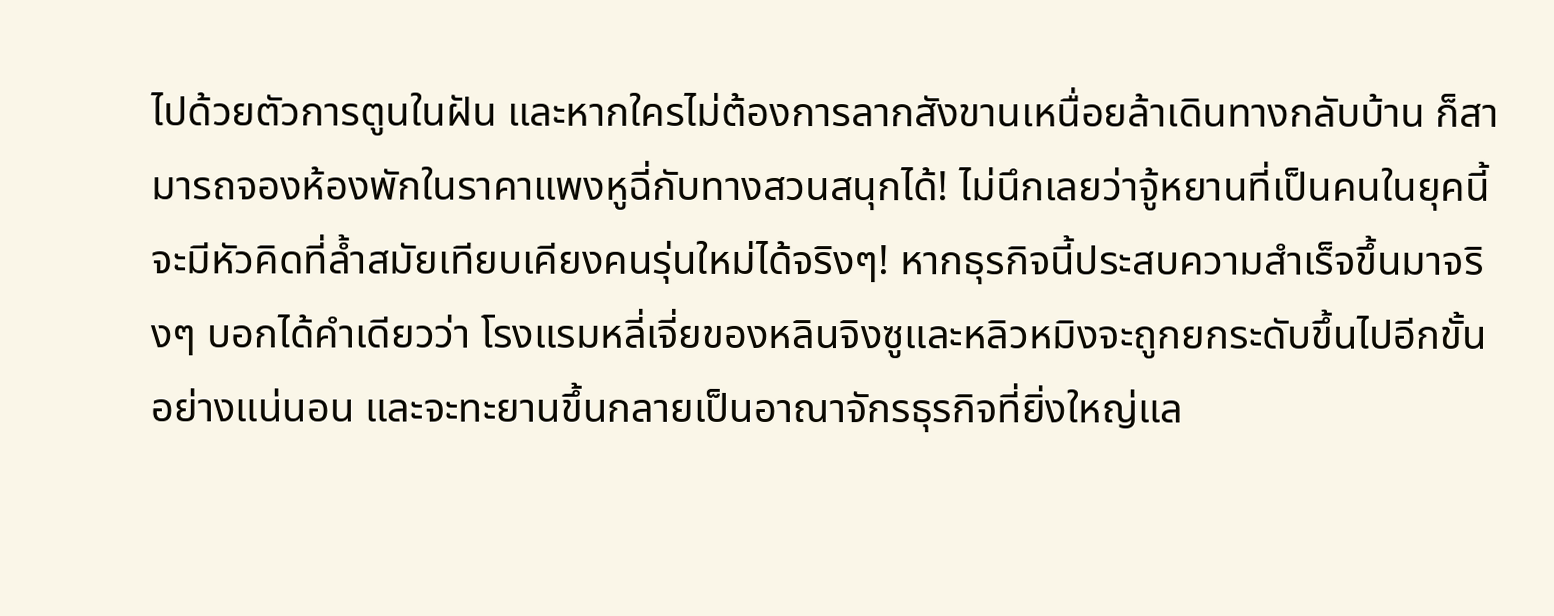ไปด้วยตัวการตูนในฝัน และหากใครไม่ต้องการลากสังขานเหนื่อยล้าเดินทางกลับบ้าน ก็สามารถจองห้องพักในราคาแพงหูฉี่กับทางสวนสนุกได้! ไม่นึกเลยว่าจู้หยานที่เป็นคนในยุคนี้ จะมีหัวคิดที่ล้ำสมัยเทียบเคียงคนรุ่นใหม่ได้จริงๆ! หากธุรกิจนี้ประสบความสำเร็จขึ้นมาจริงๆ บอกได้คำเดียวว่า โรงแรมหลี่เจี่ยของหลินจิงซูและหลิวหมิงจะถูกยกระดับขึ้นไปอีกขั้นอย่างแน่นอน และจะทะยานขึ้นกลายเป็นอาณาจักรธุรกิจที่ยิ่งใหญ่แล